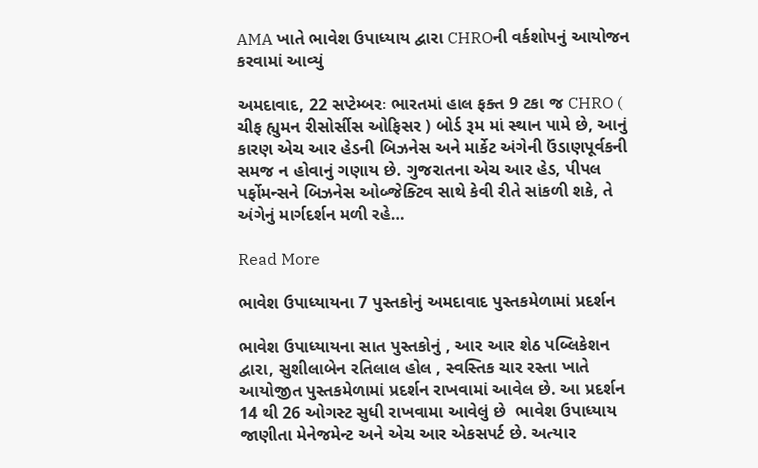AMA ખાતે ભાવેશ ઉપાધ્યાય દ્વારા CHROની વર્કશોપનું આયોજન કરવામાં આવ્યું

અમદાવાદ, 22 સપ્ટેમ્બરઃ ભારતમાં હાલ ફક્ત 9 ટકા જ CHRO ( ચીફ હ્યુમન રીસોર્સીસ ઓફિસર ) બોર્ડ રૂમ માં સ્થાન પામે છે, આનું કારણ એચ આર હેડની બિઝનેસ અને માર્કેટ અંગેની ઉંડાણપૂર્વકની સમજ ન હોવાનું ગણાય છે. ગુજરાતના એચ આર હેડ, પીપલ પર્ફોમન્સને બિઝનેસ ઓબ્જેક્ટિવ સાથે કેવી રીતે સાંકળી શકે, તે અંગેનું માર્ગદર્શન મળી રહે…

Read More

ભાવેશ ઉપાધ્યાયના 7 પુસ્તકોનું અમદાવાદ પુસ્તકમેળામાં પ્રદર્શન

ભાવેશ ઉપાધ્યાયના સાત પુસ્તકોનું , આર આર શેઠ પબ્લિકેશન દ્વારા, સુશીલાબેન રતિલાલ હોલ , સ્વસ્તિક ચાર રસ્તા ખાતે  આયોજીત પુસ્તકમેળામાં પ્રદર્શન રાખવામાં આવેલ છે. આ પ્રદર્શન 14 થી 26 ઓગસ્ટ સુધી રાખવામા આવેલું છે  ભાવેશ ઉપાધ્યાય જાણીતા મેનેજમેન્ટ અને એચ આર એકસપર્ટ છે. અત્યાર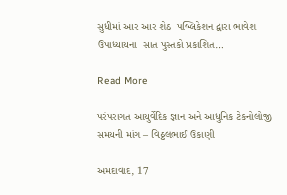સુધીમાં આર આર શેઠ  પબ્લિકેશન દ્વારા ભાવેશ ઉપાધ્યાયના  સાત પુસ્તકો પ્રકાશિત…

Read More

પરંપરાગત આયુર્વેદિક જ્ઞાન અને આધુનિક ટેકનોલોજી સમયની માંગ – વિઠ્ઠલભાઈ ઉકાણી

અમદાવાદ, 17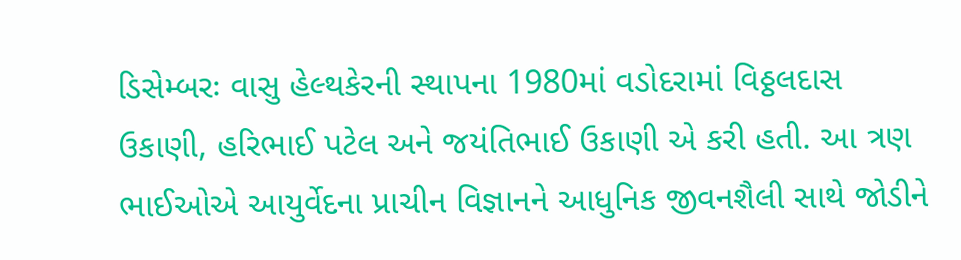ડિસેમ્બરઃ વાસુ હેલ્થકેરની સ્થાપના 1980માં વડોદરામાં વિઠ્ઠલદાસ ઉકાણી, હરિભાઈ પટેલ અને જયંતિભાઈ ઉકાણી એ કરી હતી. આ ત્રણ ભાઈઓએ આયુર્વેદના પ્રાચીન વિજ્ઞાનને આધુનિક જીવનશૈલી સાથે જોડીને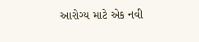આરોગ્ય માટે એક નવી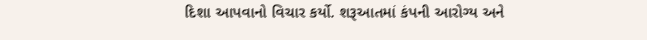દિશા આપવાનો વિચાર કર્યો. શરૂઆતમાં કંપની આરોગ્ય અને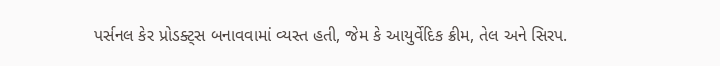પર્સનલ કેર પ્રોડક્ટ્સ બનાવવામાં વ્યસ્ત હતી, જેમ કે આયુર્વેદિક ક્રીમ, તેલ અને સિરપ.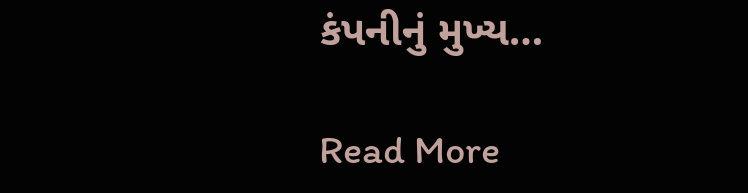કંપનીનું મુખ્ય…

Read More